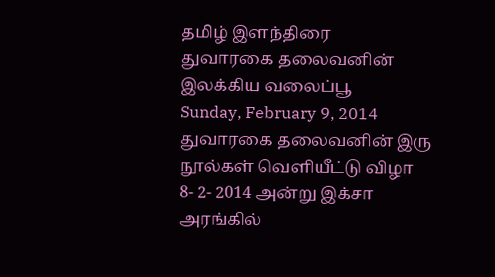தமிழ் இளந்திரை
துவாரகை தலைவனின் இலக்கிய வலைப்பூ
Sunday, February 9, 2014
துவாரகை தலைவனின் இரு நூல்கள் வெளியீட்டு விழா
8- 2- 2014 அன்று இக்சா அரங்கில்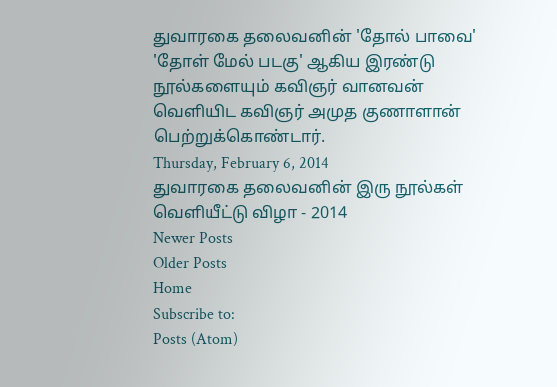துவாரகை தலைவனின் 'தோல் பாவை' 'தோள் மேல் படகு' ஆகிய இரண்டு நூல்களையும் கவிஞர் வானவன் வெளியிட கவிஞர் அமுத குணாளான் பெற்றுக்கொண்டார்.
Thursday, February 6, 2014
துவாரகை தலைவனின் இரு நூல்கள் வெளியீட்டு விழா - 2014
Newer Posts
Older Posts
Home
Subscribe to:
Posts (Atom)